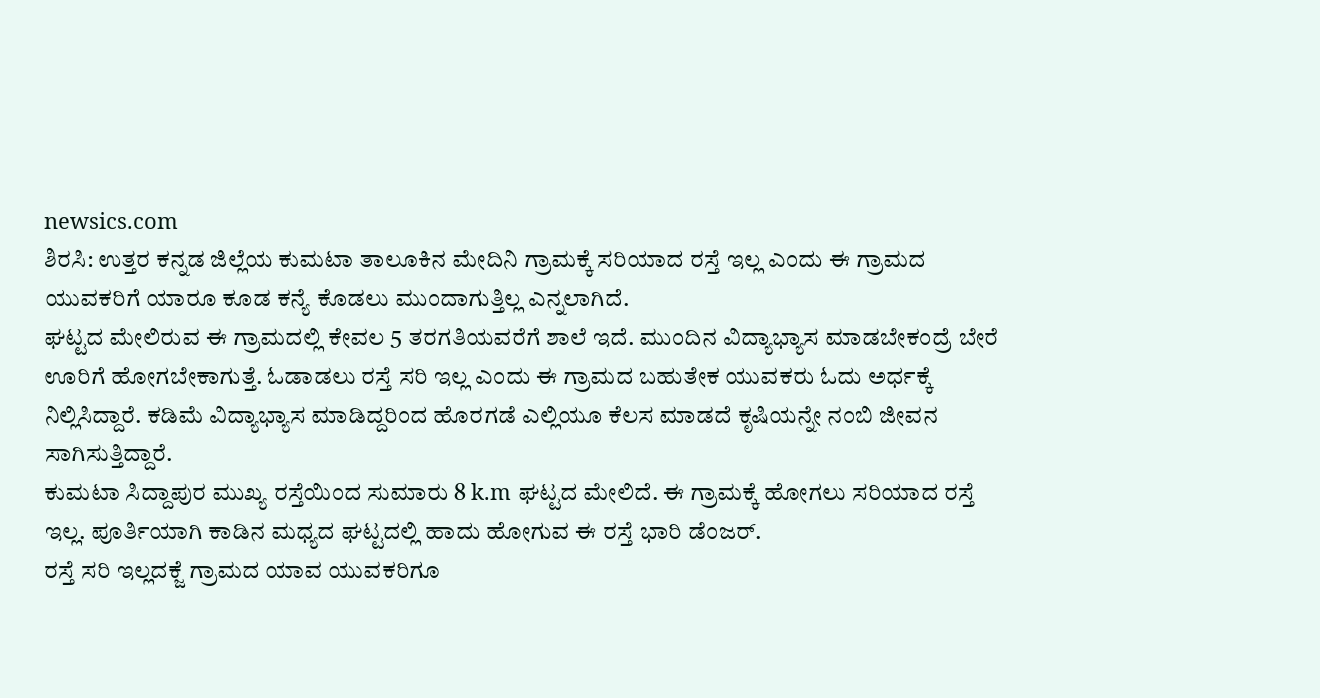newsics.com
ಶಿರಸಿ: ಉತ್ತರ ಕನ್ನಡ ಜಿಲ್ಲೆಯ ಕುಮಟಾ ತಾಲೂಕಿನ ಮೇದಿನಿ ಗ್ರಾಮಕ್ಕೆ ಸರಿಯಾದ ರಸ್ತೆ ಇಲ್ಲ ಎಂದು ಈ ಗ್ರಾಮದ ಯುವಕರಿಗೆ ಯಾರೂ ಕೂಡ ಕನ್ಯೆ ಕೊಡಲು ಮುಂದಾಗುತ್ತಿಲ್ಲ ಎನ್ನಲಾಗಿದೆ.
ಘಟ್ಟದ ಮೇಲಿರುವ ಈ ಗ್ರಾಮದಲ್ಲಿ ಕೇವಲ 5 ತರಗತಿಯವರೆಗೆ ಶಾಲೆ ಇದೆ. ಮುಂದಿನ ವಿದ್ಯಾಭ್ಯಾಸ ಮಾಡಬೇಕಂದ್ರೆ ಬೇರೆ ಊರಿಗೆ ಹೋಗಬೇಕಾಗುತ್ತೆ. ಓಡಾಡಲು ರಸ್ತೆ ಸರಿ ಇಲ್ಲ ಎಂದು ಈ ಗ್ರಾಮದ ಬಹುತೇಕ ಯುವಕರು ಓದು ಅರ್ಧಕ್ಕೆ ನಿಲ್ಲಿಸಿದ್ದಾರೆ. ಕಡಿಮೆ ವಿದ್ಯಾಭ್ಯಾಸ ಮಾಡಿದ್ದರಿಂದ ಹೊರಗಡೆ ಎಲ್ಲಿಯೂ ಕೆಲಸ ಮಾಡದೆ ಕೃಷಿಯನ್ನೇ ನಂಬಿ ಜೀವನ ಸಾಗಿಸುತ್ತಿದ್ದಾರೆ.
ಕುಮಟಾ ಸಿದ್ದಾಪುರ ಮುಖ್ಯ ರಸ್ತೆಯಿಂದ ಸುಮಾರು 8 k.m ಘಟ್ಟದ ಮೇಲಿದೆ. ಈ ಗ್ರಾಮಕ್ಕೆ ಹೋಗಲು ಸರಿಯಾದ ರಸ್ತೆ ಇಲ್ಲ. ಪೂರ್ತಿಯಾಗಿ ಕಾಡಿನ ಮಧ್ಯದ ಘಟ್ಟದಲ್ಲಿ ಹಾದು ಹೋಗುವ ಈ ರಸ್ತೆ ಭಾರಿ ಡೆಂಜರ್.
ರಸ್ತೆ ಸರಿ ಇಲ್ಲದಕ್ಜೆ ಗ್ರಾಮದ ಯಾವ ಯುವಕರಿಗೂ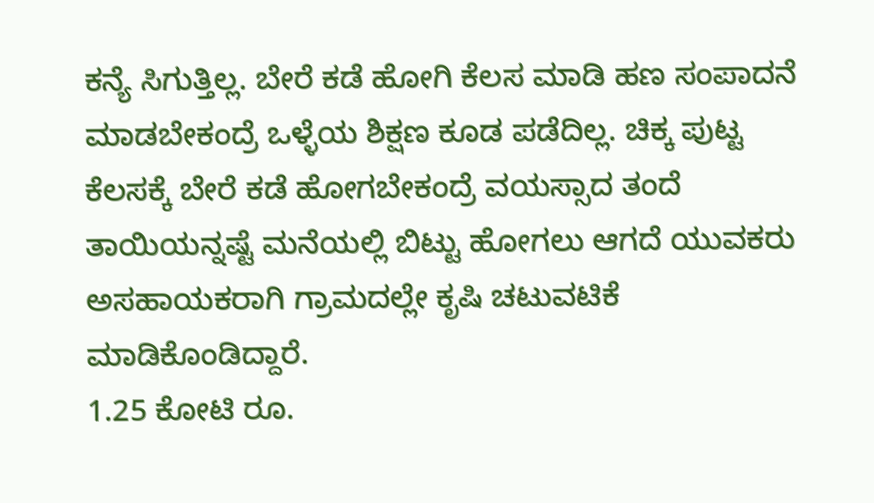ಕನ್ಯೆ ಸಿಗುತ್ತಿಲ್ಲ. ಬೇರೆ ಕಡೆ ಹೋಗಿ ಕೆಲಸ ಮಾಡಿ ಹಣ ಸಂಪಾದನೆ ಮಾಡಬೇಕಂದ್ರೆ ಒಳ್ಳೆಯ ಶಿಕ್ಷಣ ಕೂಡ ಪಡೆದಿಲ್ಲ. ಚಿಕ್ಕ ಪುಟ್ಟ ಕೆಲಸಕ್ಕೆ ಬೇರೆ ಕಡೆ ಹೋಗಬೇಕಂದ್ರೆ ವಯಸ್ಸಾದ ತಂದೆ ತಾಯಿಯನ್ನಷ್ಟೆ ಮನೆಯಲ್ಲಿ ಬಿಟ್ಟು ಹೋಗಲು ಆಗದೆ ಯುವಕರು ಅಸಹಾಯಕರಾಗಿ ಗ್ರಾಮದಲ್ಲೇ ಕೃಷಿ ಚಟುವಟಿಕೆ ಮಾಡಿಕೊಂಡಿದ್ದಾರೆ.
1.25 ಕೋಟಿ ರೂ.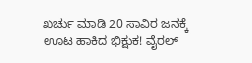ಖರ್ಚು ಮಾಡಿ 20 ಸಾವಿರ ಜನಕ್ಕೆ ಊಟ ಹಾಕಿದ ಭಿಕ್ಷುಕ! ವೈರಲ್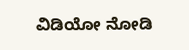ವಿಡಿಯೋ ನೋಡಿ